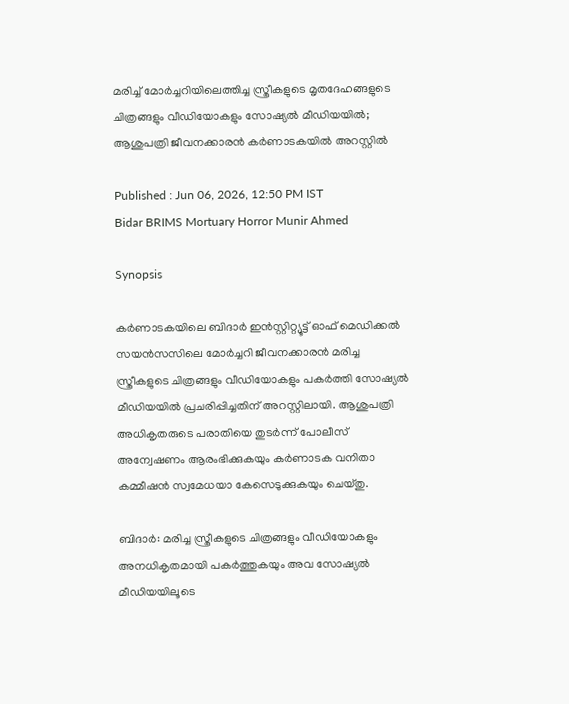മരിച്ച് മോർച്ചറിയിലെത്തിച്ച സ്ത്രീകളുടെ മൃതദേഹങ്ങളുടെ ചിത്രങ്ങളും വീഡിയോകളും സോഷ്യൽ മീഡിയയിൽ; ആശുപത്രി ജീവനക്കാരൻ കർണാടകയിൽ അറസ്റ്റിൽ

Published : Jun 06, 2026, 12:50 PM IST
Bidar BRIMS Mortuary Horror Munir Ahmed

Synopsis

കർണാടകയിലെ ബിദാർ ഇൻസ്റ്റിറ്റ്യൂട്ട് ഓഫ് മെഡിക്കൽ സയൻസസിലെ മോർച്ചറി ജീവനക്കാരൻ മരിച്ച സ്ത്രീകളുടെ ചിത്രങ്ങളും വീഡിയോകളും പകർത്തി സോഷ്യൽ മീഡിയയിൽ പ്രചരിപ്പിച്ചതിന് അറസ്റ്റിലായി. ആശുപത്രി അധികൃതരുടെ പരാതിയെ തുടർന്ന് പോലീസ് അന്വേഷണം ആരംഭിക്കുകയും കർണാടക വനിതാ കമ്മീഷൻ സ്വമേധയാ കേസെടുക്കുകയും ചെയ്തു.

ബിദാർ: മരിച്ച സ്ത്രീകളുടെ ചിത്രങ്ങളും വീഡിയോകളും അനധികൃതമായി പകർത്തുകയും അവ സോഷ്യൽ മീഡിയയിലൂടെ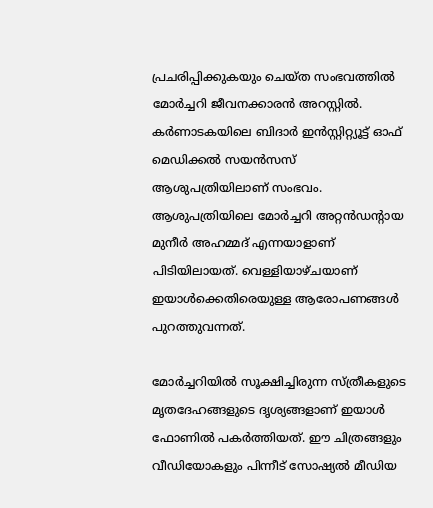പ്രചരിപ്പിക്കുകയും ചെയ്ത സംഭവത്തിൽ മോർച്ചറി ജീവനക്കാരൻ അറസ്റ്റിൽ. കർണാടകയിലെ ബിദാർ ഇൻസ്റ്റിറ്റ്യൂട്ട് ഓഫ് മെഡിക്കൽ സയൻസസ് ആശുപത്രിയിലാണ് സംഭവം. ആശുപത്രിയിലെ മോർച്ചറി അറ്റൻഡന്റായ മുനീർ അഹമ്മദ് എന്നയാളാണ് പിടിയിലായത്. വെള്ളിയാഴ്ചയാണ് ഇയാൾക്കെതിരെയുള്ള ആരോപണങ്ങൾ പുറത്തുവന്നത്.

മോർച്ചറിയിൽ സൂക്ഷിച്ചിരുന്ന സ്ത്രീകളുടെ മൃതദേഹങ്ങളുടെ ദൃശ്യങ്ങളാണ് ഇയാൾ ഫോണിൽ പകർത്തിയത്. ഈ ചിത്രങ്ങളും വീഡിയോകളും പിന്നീട് സോഷ്യൽ മീഡിയ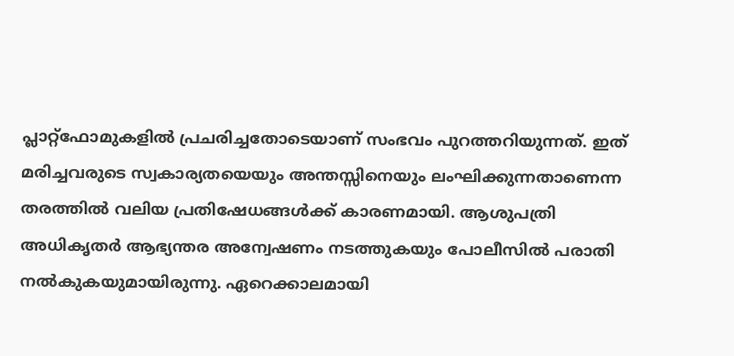പ്ലാറ്റ്‌ഫോമുകളിൽ പ്രചരിച്ചതോടെയാണ് സംഭവം പുറത്തറിയുന്നത്. ഇത് മരിച്ചവരുടെ സ്വകാര്യതയെയും അന്തസ്സിനെയും ലംഘിക്കുന്നതാണെന്ന തരത്തിൽ വലിയ പ്രതിഷേധങ്ങൾക്ക് കാരണമായി. ആശുപത്രി അധികൃതർ ആഭ്യന്തര അന്വേഷണം നടത്തുകയും പോലീസിൽ പരാതി നൽകുകയുമായിരുന്നു. ഏറെക്കാലമായി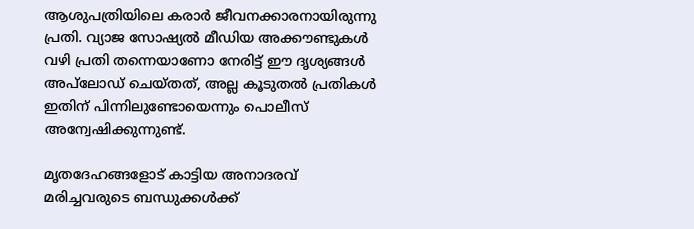ആശുപത്രിയിലെ കരാർ ജീവനക്കാരനായിരുന്നു പ്രതി. വ്യാജ സോഷ്യൽ മീഡിയ അക്കൗണ്ടുകൾ വഴി പ്രതി തന്നെയാണോ നേരിട്ട് ഈ ദൃശ്യങ്ങൾ അപ്‌ലോഡ് ചെയ്തത്, അല്ല കൂടുതൽ പ്രതികൾ ഇതിന് പിന്നിലുണ്ടോയെന്നും പൊലീസ് അന്വേഷിക്കുന്നുണ്ട്.

മൃതദേഹങ്ങളോട് കാട്ടിയ അനാദരവ് മരിച്ചവരുടെ ബന്ധുക്കൾക്ക്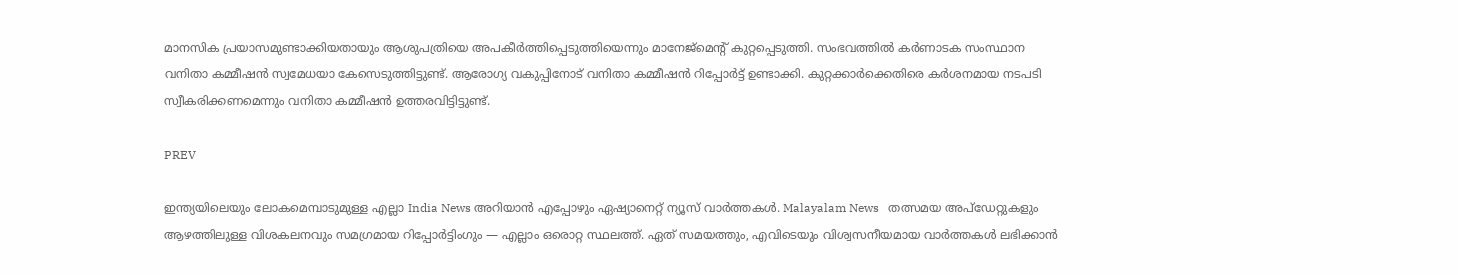മാനസിക പ്രയാസമുണ്ടാക്കിയതായും ആശുപത്രിയെ അപകീർത്തിപ്പെടുത്തിയെന്നും മാനേജ്മെൻ്റ് കുറ്റപ്പെടുത്തി. സംഭവത്തിൽ കർണാടക സംസ്ഥാന വനിതാ കമ്മീഷൻ സ്വമേധയാ കേസെടുത്തിട്ടുണ്ട്. ആരോഗ്യ വകുപ്പിനോട് വനിതാ കമ്മീഷൻ റിപ്പോർട്ട് ഉണ്ടാക്കി. കുറ്റക്കാർക്കെതിരെ കർശനമായ നടപടി സ്വീകരിക്കണമെന്നും വനിതാ കമ്മീഷൻ ഉത്തരവിട്ടിട്ടുണ്ട്.

PREV

ഇന്ത്യയിലെയും ലോകമെമ്പാടുമുള്ള എല്ലാ India News അറിയാൻ എപ്പോഴും ഏഷ്യാനെറ്റ് ന്യൂസ് വാർത്തകൾ. Malayalam News   തത്സമയ അപ്‌ഡേറ്റുകളും ആഴത്തിലുള്ള വിശകലനവും സമഗ്രമായ റിപ്പോർട്ടിംഗും — എല്ലാം ഒരൊറ്റ സ്ഥലത്ത്. ഏത് സമയത്തും, എവിടെയും വിശ്വസനീയമായ വാർത്തകൾ ലഭിക്കാൻ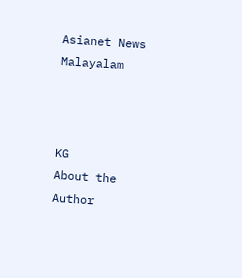Asianet News Malayalam



KG
About the Author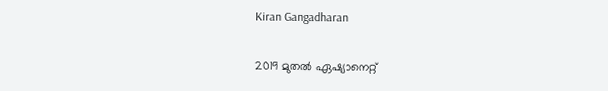Kiran Gangadharan

2019 മുതല്‍ ഏഷ്യാനെറ്റ്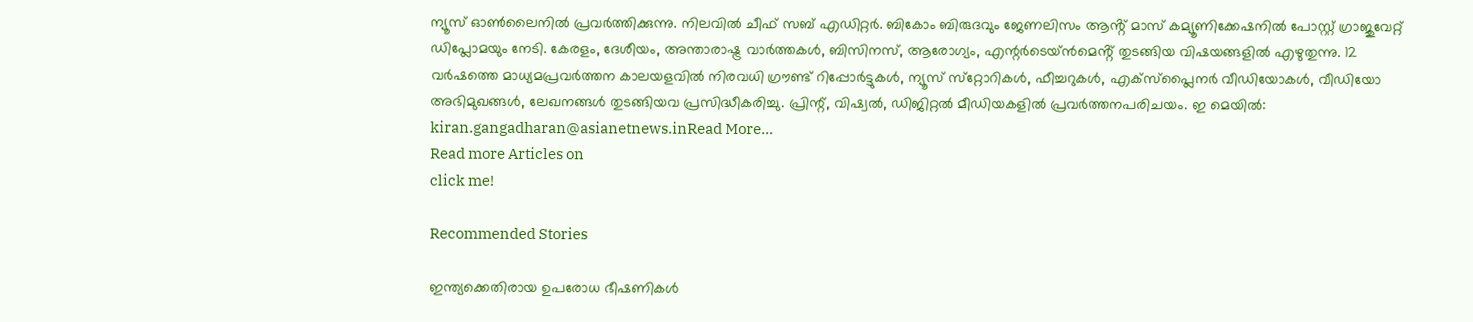ന്യൂസ് ഓണ്‍ലൈനില്‍ പ്രവര്‍ത്തിക്കുന്നു. നിലവില്‍ ചീഫ് സബ് എഡിറ്റർ. ബികോം ബിരുദവും ജേണലിസം ആൻ്റ് മാസ് കമ്യൂണിക്കേഷനിൽ പോസ്റ്റ് ഗ്രാജുവേറ്റ് ഡിപ്ലോമയും നേടി. കേരളം, ദേശീയം, അന്താരാഷ്ട്ര വാര്‍ത്തകള്‍, ബിസിനസ്, ആരോഗ്യം, എന്റർടെയ്ൻമെൻ്റ് തുടങ്ങിയ വിഷയങ്ങളില്‍ എഴുതുന്നു. 12 വര്‍ഷത്തെ മാധ്യമപ്രവര്‍ത്തന കാലയളവില്‍ നിരവധി ഗ്രൗണ്ട് റിപ്പോര്‍ട്ടുകള്‍, ന്യൂസ് സ്‌റ്റോറികള്‍, ഫീച്ചറുകള്‍, എക്‌സ്‌പ്ലൈന‍ർ വീഡിയോകൾ, വീഡിയോ അഭിമുഖങ്ങള്‍, ലേഖനങ്ങള്‍ തുടങ്ങിയവ പ്രസിദ്ധീകരിച്ചു. പ്രിന്റ്, വിഷ്വല്‍, ഡിജിറ്റല്‍ മീഡിയകളില്‍ പ്രവര്‍ത്തനപരിചയം. ഇ മെയില്‍: kiran.gangadharan@asianetnews.inRead More...
Read more Articles on
click me!

Recommended Stories

ഇന്ത്യക്കെതിരായ ഉപരോധ ഭീഷണികൾ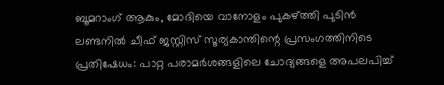ബൂമറാംഗ് ആകും, മോദിയെ വാനോളം പുകഴ്ത്തി പുടിൻ
ലണ്ടനിൽ ചീഫ് ജസ്റ്റിസ് സൂര്യകാന്തിന്റെ പ്രസംഗത്തിനിടെ പ്രതിഷേധം: പാറ്റ പരാമർശങ്ങളിലെ ചോദ്യങ്ങളെ അപലപിച്ച്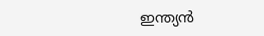ഇന്ത്യൻ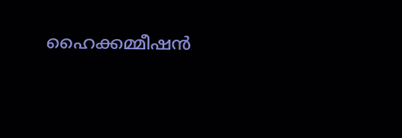ഹൈക്കമ്മീഷൻ